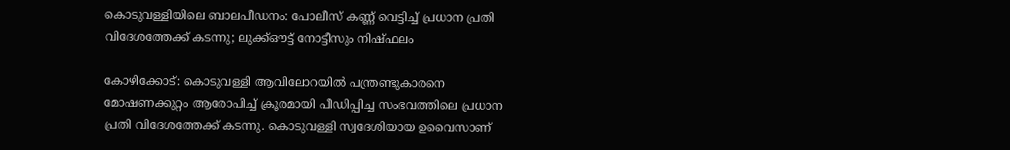കൊടുവള്ളിയിലെ ബാലപീഡനം: പോലീസ് കണ്ണ് വെട്ടിച്ച് പ്രധാന പ്രതി വിദേശത്തേക്ക് കടന്നു; ലുക്ക്ഔട്ട് നോട്ടീസും നിഷ്ഫലം

കോഴിക്കോട്: കൊടുവള്ളി ആവിലോറയിൽ പന്ത്രണ്ടുകാരനെ മോഷണക്കുറ്റം ആരോപിച്ച് ക്രൂരമായി പീഡിപ്പിച്ച സംഭവത്തിലെ പ്രധാന പ്രതി വിദേശത്തേക്ക് കടന്നു. കൊടുവള്ളി സ്വദേശിയായ ഉവൈസാണ്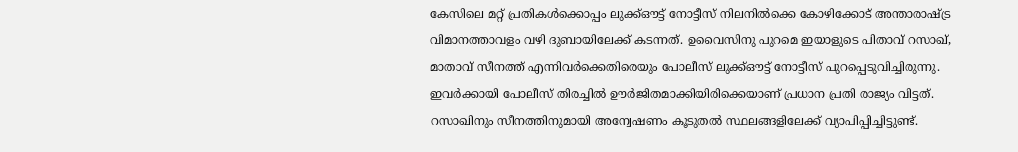കേസിലെ മറ്റ് പ്രതികൾക്കൊപ്പം ലുക്ക്ഔട്ട് നോട്ടീസ് നിലനിൽക്കെ കോഴിക്കോട് അന്താരാഷ്ട്ര വിമാനത്താവളം വഴി ദുബായിലേക്ക് കടന്നത്. ഉവൈസിനു പുറമെ ഇയാളുടെ പിതാവ് റസാഖ്, മാതാവ് സീനത്ത് എന്നിവർക്കെതിരെയും പോലീസ് ലുക്ക്ഔട്ട് നോട്ടീസ് പുറപ്പെടുവിച്ചിരുന്നു. ഇവർക്കായി പോലീസ് തിരച്ചിൽ ഊർജിതമാക്കിയിരിക്കെയാണ് പ്രധാന പ്രതി രാജ്യം വിട്ടത്. റസാഖിനും സീനത്തിനുമായി അന്വേഷണം കൂടുതൽ സ്ഥലങ്ങളിലേക്ക് വ്യാപിപ്പിച്ചിട്ടുണ്ട്.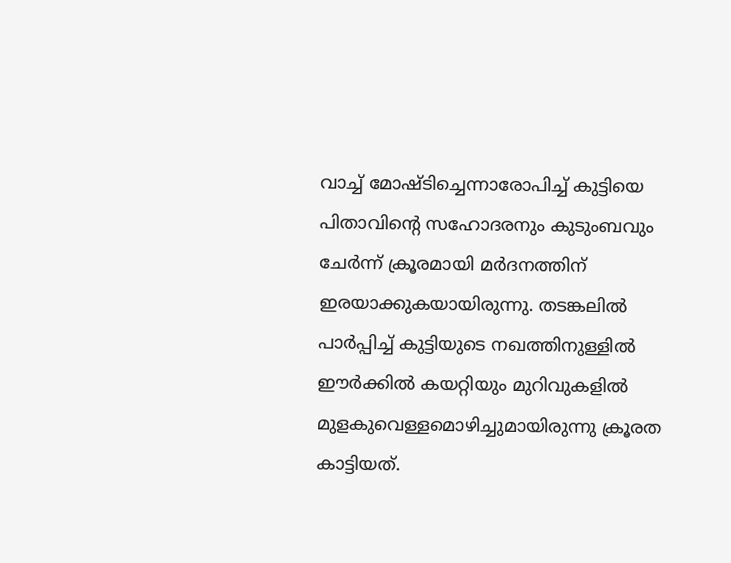വാച്ച് മോഷ്ടിച്ചെന്നാരോപിച്ച് കുട്ടിയെ പിതാവിന്റെ സഹോദരനും കുടുംബവും ചേർന്ന് ക്രൂരമായി മർദനത്തിന് ഇരയാക്കുകയായിരുന്നു. തടങ്കലിൽ പാർപ്പിച്ച് കുട്ടിയുടെ നഖത്തിനുള്ളിൽ ഈർക്കിൽ കയറ്റിയും മുറിവുകളിൽ മുളകുവെള്ളമൊഴിച്ചുമായിരുന്നു ക്രൂരത കാട്ടിയത്.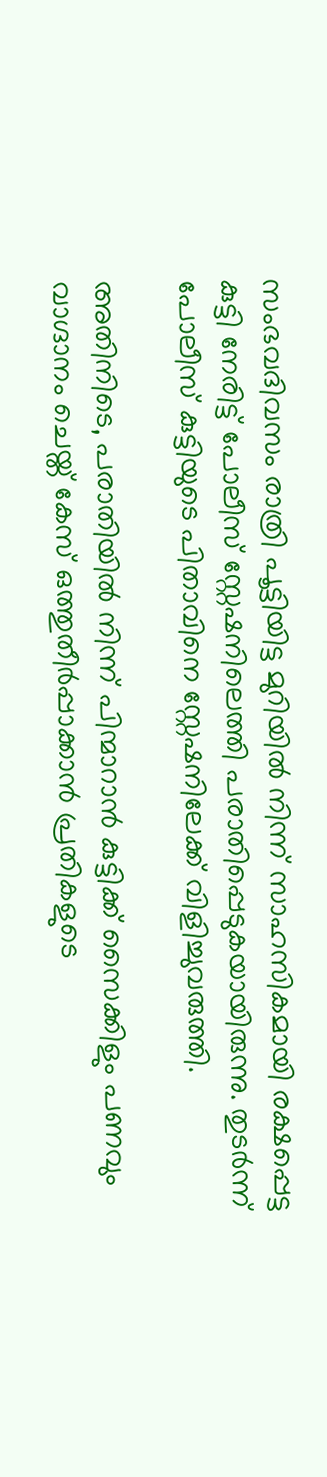സംഭവദിവസം രാത്രി പൂട്ടിയിട്ട മുറിയിൽ നിന്ന് സാഹസികമായി രക്ഷപ്പെട്ട കുട്ടി നേരിട്ട് പോലീസ് സ്റ്റേഷനിലെത്തി പരാതിപ്പെടുകയായിരുന്നു. തുടർന്ന് പോലീസ് കുട്ടിയുടെ പിതാവിനെ സ്റ്റേഷനിലേക്ക് വിളിച്ചുവരുത്തി.

അതിനിടെ, പരാതിയിൽ നിന്ന് പിന്മാറാൻ കുട്ടിക്ക് സൈക്കിളും പണവും വാഗ്ദാനം ചെയ്ത് കേസ് ഒത്തുതീർപ്പാക്കാൻ പ്രതികളുടെ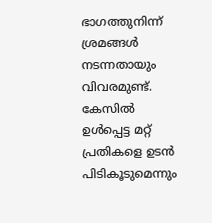ഭാഗത്തുനിന്ന് ശ്രമങ്ങൾ നടന്നതായും വിവരമുണ്ട്. കേസിൽ ഉൾപ്പെട്ട മറ്റ് പ്രതികളെ ഉടൻ പിടികൂടുമെന്നും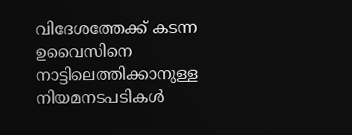വിദേശത്തേക്ക് കടന്ന ഉവൈസിനെ നാട്ടിലെത്തിക്കാനുള്ള നിയമനടപടികൾ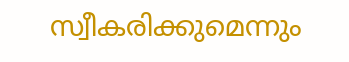സ്വീകരിക്കുമെന്നും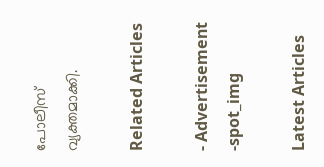പോലീസ് വ്യക്തമാക്കി.

Related Articles

- Advertisement -spot_img

Latest Articles